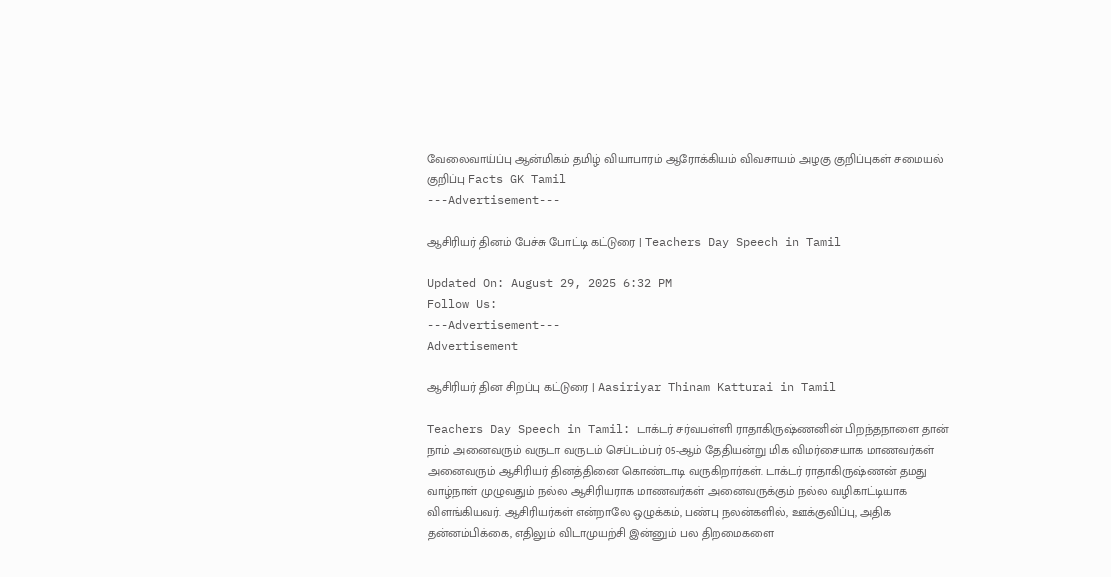வேலைவாய்ப்பு ஆன்மிகம் தமிழ் வியாபாரம் ஆரோக்கியம் விவசாயம் அழகு குறிப்புகள் சமையல் குறிப்பு Facts GK Tamil
---Advertisement---

ஆசிரியர் தினம் பேச்சு போட்டி கட்டுரை | Teachers Day Speech in Tamil

Updated On: August 29, 2025 6:32 PM
Follow Us:
---Advertisement---
Advertisement

ஆசிரியர் தின சிறப்பு கட்டுரை | Aasiriyar Thinam Katturai in Tamil

Teachers Day Speech in Tamil: டாக்டர் சர்வபள்ளி ராதாகிருஷ்ணனின் பிறந்தநாளை தான் நாம் அனைவரும் வருடா வருடம் செப்டம்பர் 05-ஆம் தேதியன்று மிக விமர்சையாக மாணவர்கள் அனைவரும் ஆசிரியர் தினத்தினை கொண்டாடி வருகிறார்கள். டாக்டர் ராதாகிருஷ்ணன் தமது வாழ்நாள் முழுவதும் நல்ல ஆசிரியராக மாணவர்கள் அனைவருக்கும் நல்ல வழிகாட்டியாக விளங்கியவர். ஆசிரியர்கள் என்றாலே ஒழுக்கம், பண்பு நலன்களில், ஊக்குவிப்பு, அதிக தன்னம்பிக்கை, எதிலும் விடாமுயற்சி இன்னும் பல திறமைகளை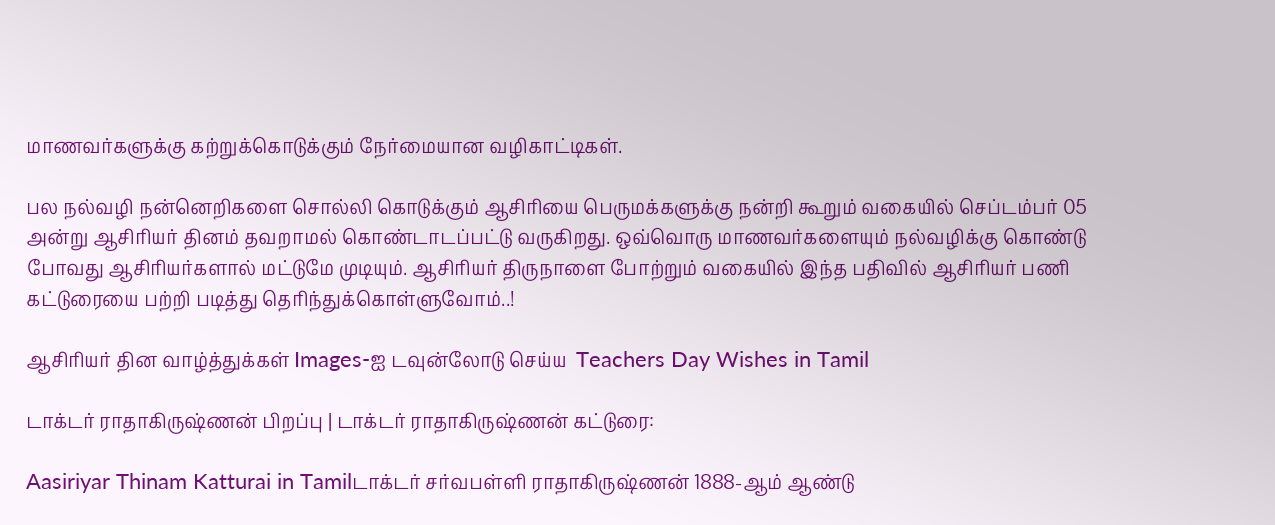மாணவர்களுக்கு கற்றுக்கொடுக்கும் நேர்மையான வழிகாட்டிகள்.

பல நல்வழி நன்னெறிகளை சொல்லி கொடுக்கும் ஆசிரியை பெருமக்களுக்கு நன்றி கூறும் வகையில் செப்டம்பர் 05 அன்று ஆசிரியர் தினம் தவறாமல் கொண்டாடப்பட்டு வருகிறது. ஒவ்வொரு மாணவர்களையும் நல்வழிக்கு கொண்டு போவது ஆசிரியர்களால் மட்டுமே முடியும். ஆசிரியர் திருநாளை போற்றும் வகையில் இந்த பதிவில் ஆசிரியர் பணி கட்டுரையை பற்றி படித்து தெரிந்துக்கொள்ளுவோம்..!

ஆசிரியர் தின வாழ்த்துக்கள் Images-ஐ டவுன்லோடு செய்ய  Teachers Day Wishes in Tamil

டாக்டர் ராதாகிருஷ்ணன் பிறப்பு | டாக்டர் ராதாகிருஷ்ணன் கட்டுரை:

Aasiriyar Thinam Katturai in Tamilடாக்டர் சர்வபள்ளி ராதாகிருஷ்ணன் 1888-ஆம் ஆண்டு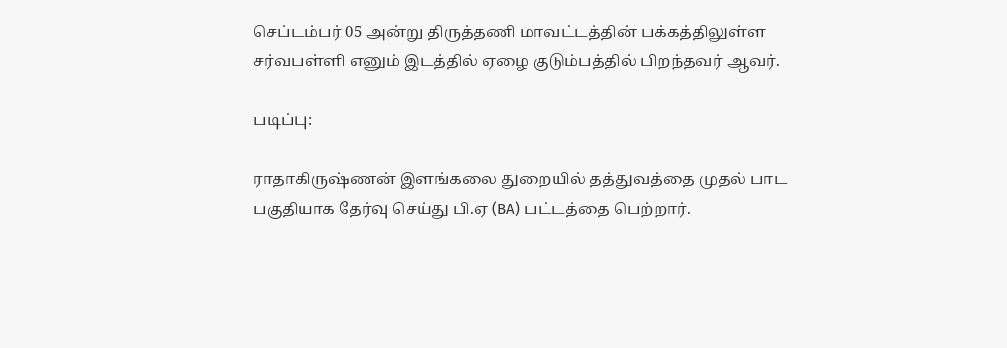செப்டம்பர் 05 அன்று திருத்தணி மாவட்டத்தின் பக்கத்திலுள்ள சர்வபள்ளி எனும் இடத்தில் ஏழை குடும்பத்தில் பிறந்தவர் ஆவர்.

படிப்பு:

ராதாகிருஷ்ணன் இளங்கலை துறையில் தத்துவத்தை முதல் பாட பகுதியாக தேர்வு செய்து பி.ஏ (BA) பட்டத்தை பெற்றார்.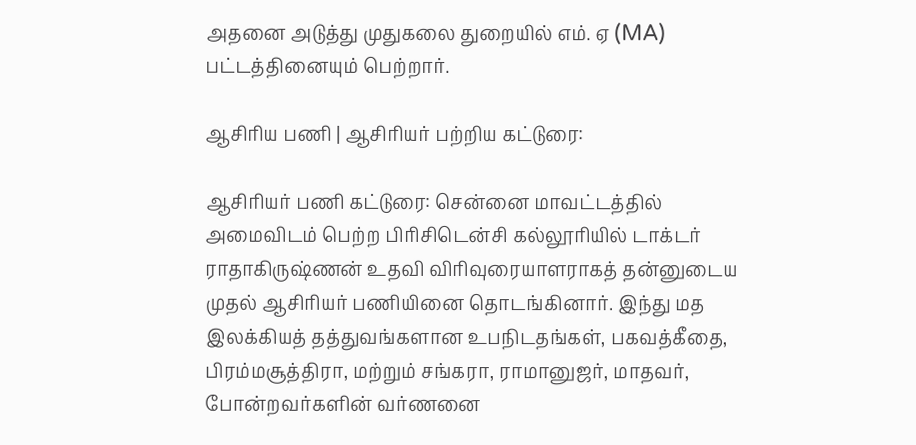அதனை அடுத்து முதுகலை துறையில் எம். ஏ (MA) பட்டத்தினையும் பெற்றார்.

ஆசிரிய பணி | ஆசிரியர் பற்றிய கட்டுரை:

ஆசிரியர் பணி கட்டுரை: சென்னை மாவட்டத்தில் அமைவிடம் பெற்ற பிரிசிடென்சி கல்லூரியில் டாக்டர் ராதாகிருஷ்ணன் உதவி விரிவுரையாளராகத் தன்னுடைய முதல் ஆசிரியர் பணியினை தொடங்கினார். இந்து மத இலக்கியத் தத்துவங்களான உபநிடதங்கள், பகவத்கீதை, பிரம்மசூத்திரா, மற்றும் சங்கரா, ராமானுஜர், மாதவர், போன்றவர்களின் வர்ணனை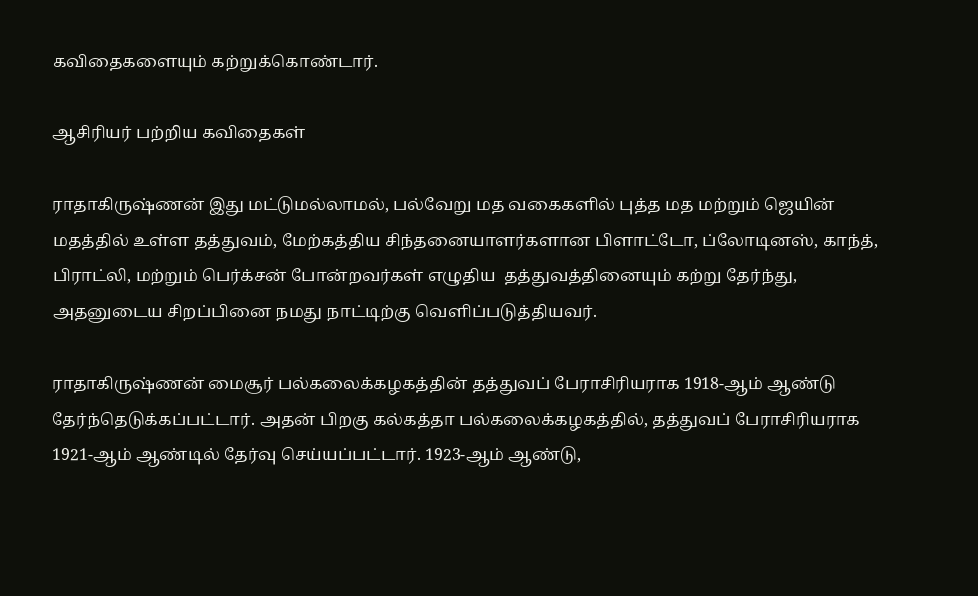கவிதைகளையும் கற்றுக்கொண்டார்.

ஆசிரியர் பற்றிய கவிதைகள்

ராதாகிருஷ்ணன் இது மட்டுமல்லாமல், பல்வேறு மத வகைகளில் புத்த மத மற்றும் ஜெயின் மதத்தில் உள்ள தத்துவம், மேற்கத்திய சிந்தனையாளர்களான பிளாட்டோ, ப்லோடினஸ், காந்த், பிராட்லி, மற்றும் பெர்க்சன் போன்றவர்கள் எழுதிய  தத்துவத்தினையும் கற்று தேர்ந்து, அதனுடைய சிறப்பினை நமது நாட்டிற்கு வெளிப்படுத்தியவர்.

ராதாகிருஷ்ணன் மைசூர் பல்கலைக்கழகத்தின் தத்துவப் பேராசிரியராக 1918-ஆம் ஆண்டு தேர்ந்தெடுக்கப்பட்டார். அதன் பிறகு கல்கத்தா பல்கலைக்கழகத்தில், தத்துவப் பேராசிரியராக 1921-ஆம் ஆண்டில் தேர்வு செய்யப்பட்டார். 1923-ஆம் ஆண்டு,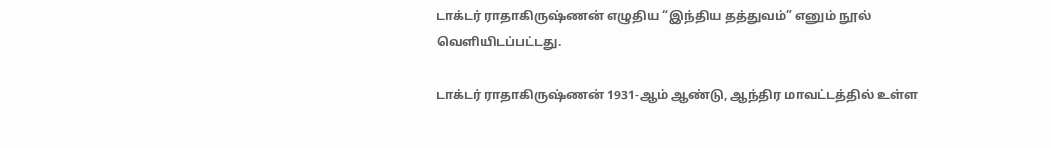டாக்டர் ராதாகிருஷ்ணன் எழுதிய “இந்திய தத்துவம்” எனும் நூல் வெளியிடப்பட்டது.

டாக்டர் ராதாகிருஷ்ணன் 1931-ஆம் ஆண்டு, ஆந்திர மாவட்டத்தில் உள்ள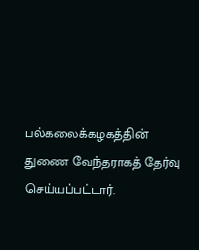பல்கலைக்கழகத்தின் துணை வேந்தராகத் தேர்வு செய்யப்பட்டார்.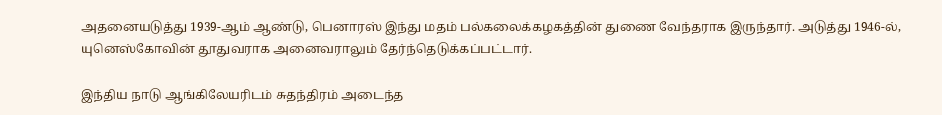அதனையடுத்து 1939-ஆம் ஆண்டு, பெனாரஸ் இந்து மதம் பல்கலைக்கழகத்தின் துணை வேந்தராக இருந்தார். அடுத்து 1946-ல், யுனெஸ்கோவின் தூதுவராக அனைவராலும் தேர்ந்தெடுக்கப்பட்டார்.

இந்திய நாடு ஆங்கிலேயரிடம் சுதந்திரம் அடைந்த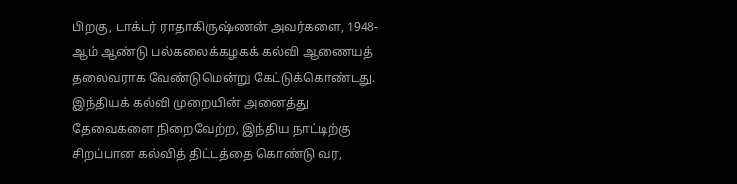பிறகு, டாக்டர் ராதாகிருஷ்ணன் அவர்களை, 1948-ஆம் ஆண்டு பல்கலைக்கழகக் கல்வி ஆணையத் தலைவராக வேண்டுமென்று கேட்டுக்கொண்டது. இந்தியக் கல்வி முறையின் அனைத்து தேவைகளை நிறைவேற்ற, இந்திய நாட்டிற்கு சிறப்பான கல்வித் திட்டத்தை கொண்டு வர,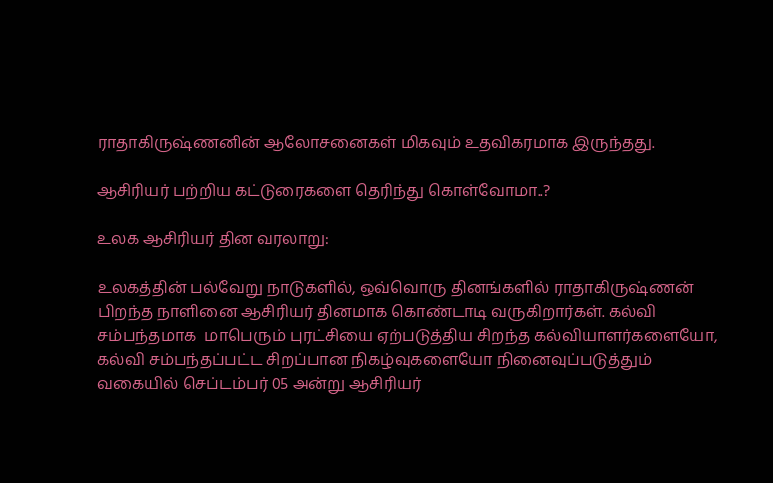ராதாகிருஷ்ணனின் ஆலோசனைகள் மிகவும் உதவிகரமாக இருந்தது.

ஆசிரியர் பற்றிய கட்டுரைகளை தெரிந்து கொள்வோமா..?

உலக ஆசிரியர் தின வரலாறு:

உலகத்தின் பல்வேறு நாடுகளில், ஒவ்வொரு தினங்களில் ராதாகிருஷ்ணன் பிறந்த நாளினை ஆசிரியர் தினமாக கொண்டாடி வருகிறார்கள். கல்வி சம்பந்தமாக  மாபெரும் புரட்சியை ஏற்படுத்திய சிறந்த கல்வியாளர்களையோ, கல்வி சம்பந்தப்பட்ட சிறப்பான நிகழ்வுகளையோ நினைவுப்படுத்தும் வகையில் செப்டம்பர் 05 அன்று ஆசிரியர்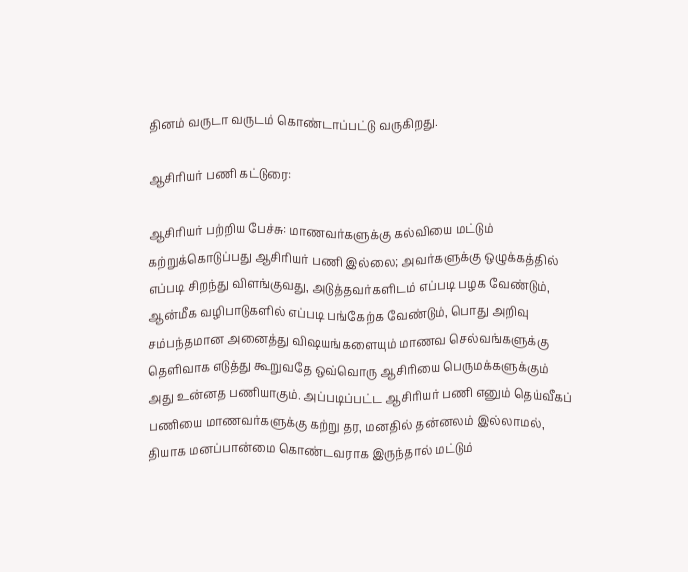தினம் வருடா வருடம் கொண்டாப்பட்டு வருகிறது.

ஆசிரியர் பணி கட்டுரை:

ஆசிரியர் பற்றிய பேச்சு: மாணவர்களுக்கு கல்வியை மட்டும் கற்றுக்கொடுப்பது ஆசிரியர் பணி இல்லை; அவர்களுக்கு ஒழுக்கத்தில் எப்படி சிறந்து விளங்குவது, அடுத்தவர்களிடம் எப்படி பழக வேண்டும், ஆன்மீக வழிபாடுகளில் எப்படி பங்கேற்க வேண்டும், பொது அறிவு சம்பந்தமான அனைத்து விஷயங்களையும் மாணவ செல்வங்களுக்கு  தெளிவாக எடுத்து கூறுவதே ஒவ்வொரு ஆசிரியை பெருமக்களுக்கும் அது உன்னத பணியாகும். அப்படிப்பட்ட ஆசிரியர் பணி எனும் தெய்வீகப் பணியை மாணவர்களுக்கு கற்று தர, மனதில் தன்னலம் இல்லாமல், தியாக மனப்பான்மை கொண்டவராக இருந்தால் மட்டும்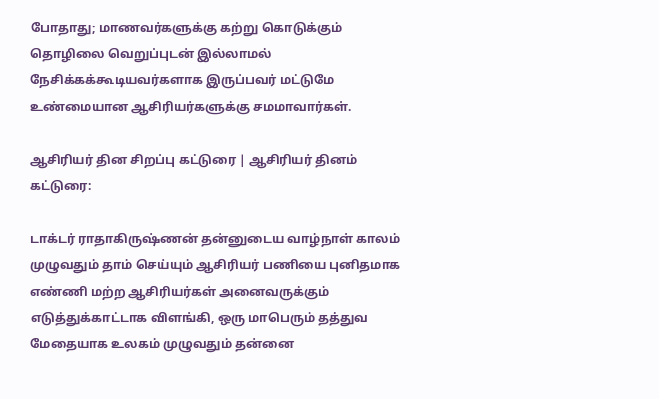போதாது; மாணவர்களுக்கு கற்று கொடுக்கும் தொழிலை வெறுப்புடன் இல்லாமல் நேசிக்கக்கூடியவர்களாக இருப்பவர் மட்டுமே உண்மையான ஆசிரியர்களுக்கு சமமாவார்கள்.

ஆசிரியர் தின சிறப்பு கட்டுரை | ஆசிரியர் தினம் கட்டுரை:

டாக்டர் ராதாகிருஷ்ணன் தன்னுடைய வாழ்நாள் காலம் முழுவதும் தாம் செய்யும் ஆசிரியர் பணியை புனிதமாக எண்ணி மற்ற ஆசிரியர்கள் அனைவருக்கும் எடுத்துக்காட்டாக விளங்கி, ஒரு மாபெரும் தத்துவ மேதையாக உலகம் முழுவதும் தன்னை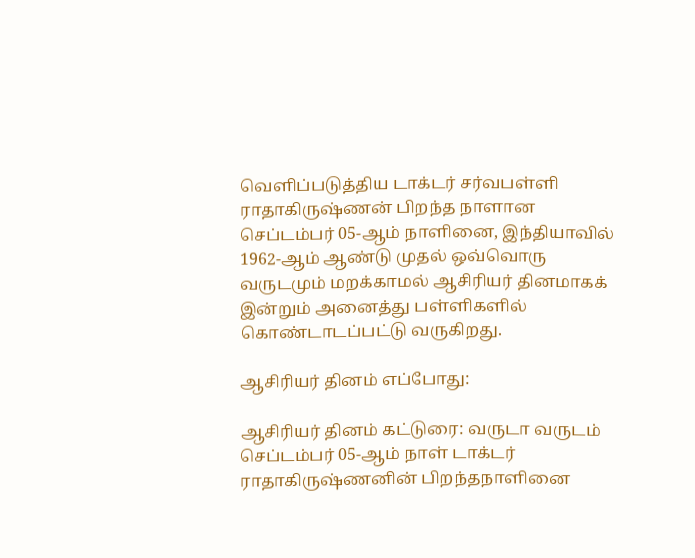வெளிப்படுத்திய டாக்டர் சர்வபள்ளி ராதாகிருஷ்ணன் பிறந்த நாளான செப்டம்பர் 05-ஆம் நாளினை, இந்தியாவில் 1962-ஆம் ஆண்டு முதல் ஒவ்வொரு வருடமும் மறக்காமல் ஆசிரியர் தினமாகக் இன்றும் அனைத்து பள்ளிகளில் கொண்டாடப்பட்டு வருகிறது.

ஆசிரியர் தினம் எப்போது:

ஆசிரியர் தினம் கட்டுரை: வருடா வருடம் செப்டம்பர் 05-ஆம் நாள் டாக்டர் ராதாகிருஷ்ணனின் பிறந்தநாளினை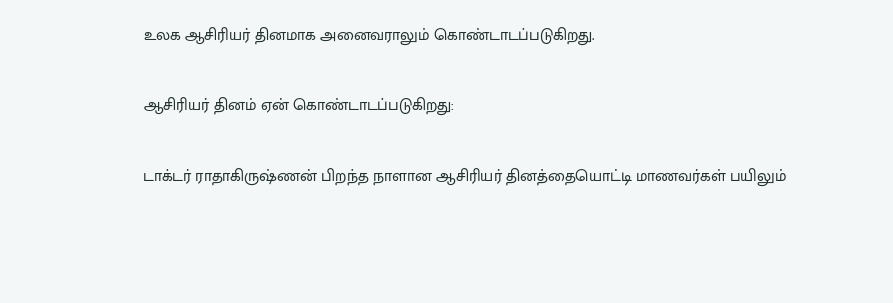உலக ஆசிரியர் தினமாக அனைவராலும் கொண்டாடப்படுகிறது.

ஆசிரியர் தினம் ஏன் கொண்டாடப்படுகிறது:

டாக்டர் ராதாகிருஷ்ணன் பிறந்த நாளான ஆசிரியர் தினத்தையொட்டி மாணவர்கள் பயிலும்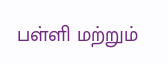பள்ளி மற்றும்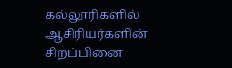கல்லூரிகளில் ஆசிரியர்களின் சிறப்பினை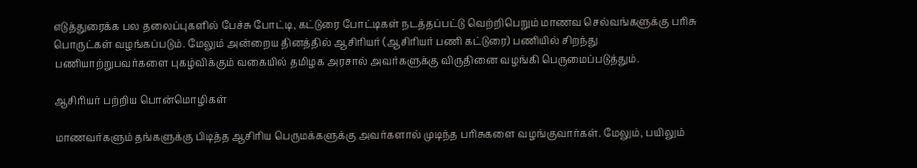எடுத்துரைக்க பல தலைப்புகளில் பேச்சு போட்டி, கட்டுரை போட்டிகள் நடத்தப்பட்டு வெற்றிபெறும் மாணவ செல்வங்களுக்கு பரிசு பொருட்கள் வழங்கப்படும். மேலும் அன்றைய தினத்தில் ஆசிரியர் (ஆசிரியர் பணி கட்டுரை) பணியில் சிறந்து பணியாற்றுபவர்களை புகழ்விக்கும் வகையில் தமிழக அரசால் அவர்களுக்கு விருதினை வழங்கி பெருமைப்படுத்தும்.

ஆசிரியர் பற்றிய பொன்மொழிகள்

மாணவர்களும் தங்களுக்கு பிடித்த ஆசிரிய பெருமக்களுக்கு அவர்களால் முடிந்த பரிசுகளை வழங்குவார்கள். மேலும், பயிலும்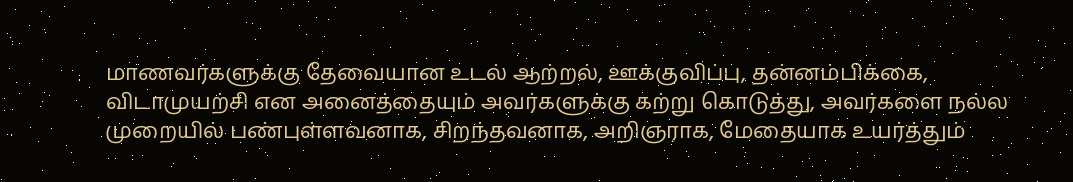மாணவர்களுக்கு தேவையான உடல் ஆற்றல், ஊக்குவிப்பு, தன்னம்பிக்கை, விடாமுயற்சி என அனைத்தையும் அவர்களுக்கு கற்று கொடுத்து, அவர்களை நல்ல முறையில் பண்புள்ளவனாக, சிறந்தவனாக, அறிஞராக, மேதையாக உயர்த்தும்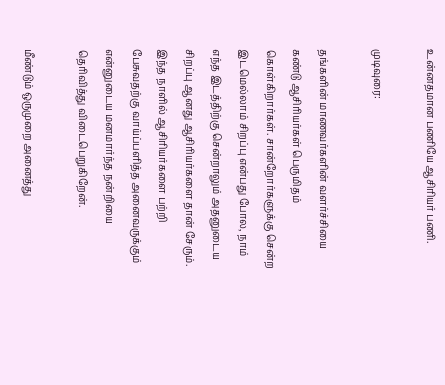உன்னதமான பணியே ஆசிரியர் பணி.

முடிவுரை:

தங்களின் மாணவர்களின் வளர்ச்சியை கண்டு ஆசிரியர்கள் பெருமிதம் கொள்கிறார்கள். சான்றோர்களுக்கு சென்ற இடமெல்லாம் சிறப்பு என்பது போல, நாம் எந்த இடத்திற்கு சென்றாலும் அதனுடைய சிறப்பு ஆனது ஆசிரியர்களை தான் சேரும். இந்த நாளில் ஆசிரியர்களை பற்றி பேசுவதற்கு வாய்ப்பளித்த அனைவருக்கும் என்னுடைய மனமார்ந்த நன்றியை தெரிவித்து விடைபெறுகிறேன்.

மீண்டும் ஒருமுறை அனைத்து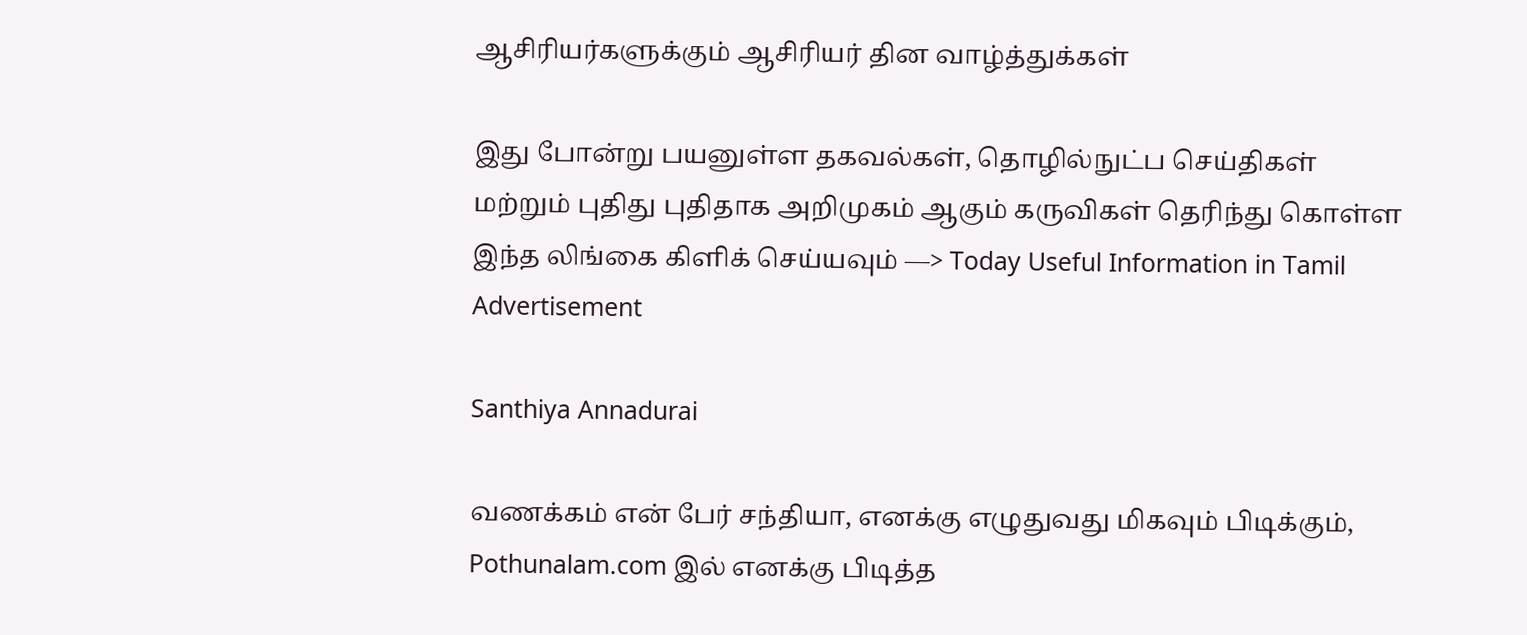ஆசிரியர்களுக்கும் ஆசிரியர் தின வாழ்த்துக்கள்

இது போன்று பயனுள்ள தகவல்கள், தொழில்நுட்ப செய்திகள் மற்றும் புதிது புதிதாக அறிமுகம் ஆகும் கருவிகள் தெரிந்து கொள்ள இந்த லிங்கை கிளிக் செய்யவும் —> Today Useful Information in Tamil
Advertisement

Santhiya Annadurai

வணக்கம் என் பேர் சந்தியா, எனக்கு எழுதுவது மிகவும் பிடிக்கும், Pothunalam.com இல் எனக்கு பிடித்த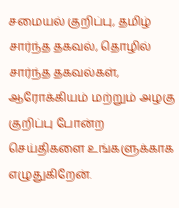சமையல் குறிப்பு, தமிழ் சார்ந்த தகவல், தொழில் சார்ந்த தகவல்கள், ஆரோக்கியம் மற்றும் அழகு குறிப்பு போன்ற செய்திகளை உங்களுக்காக எழுதுகிறேன்.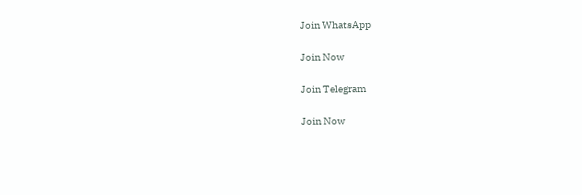Join WhatsApp

Join Now

Join Telegram

Join Now